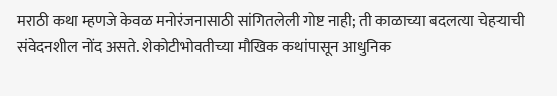मराठी कथा म्हणजे केवळ मनोरंजनासाठी सांगितलेली गोष्ट नाही; ती काळाच्या बदलत्या चेहऱ्याची संवेदनशील नोंद असते. शेकोटीभोवतीच्या मौखिक कथांपासून आधुनिक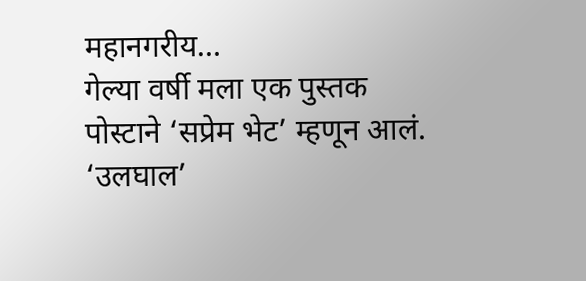महानगरीय…
गेल्या वर्षी मला एक पुस्तक पोस्टाने ‘सप्रेम भेट’ म्हणून आलं. ‘उलघाल’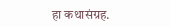हा कथासंग्रह.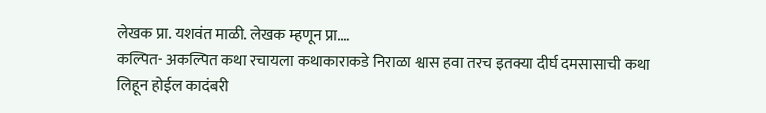लेखक प्रा. यशवंत माळी. लेखक म्हणून प्रा.…
कल्पित- अकल्पित कथा रचायला कथाकाराकडे निराळा श्वास हवा तरच इतक्या दीर्घ दमसासाची कथा लिहून होईल कादंबरी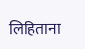लिहिताना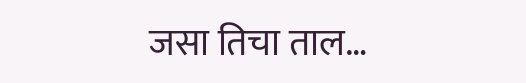जसा तिचा ताल…